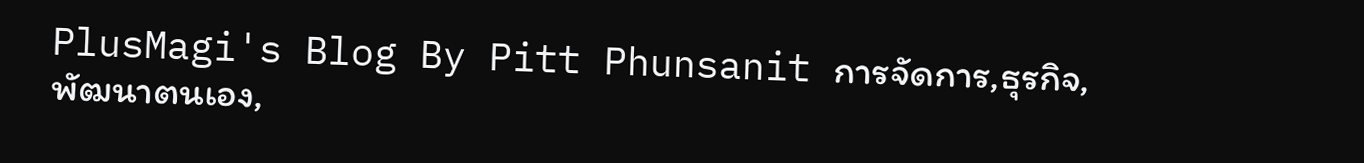PlusMagi's Blog By Pitt Phunsanit การจัดการ,ธุรกิจ,พัฒนาตนเอง,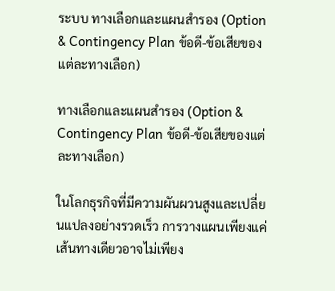ระบบ ทางเลือกและแผนสำรอง (Option & Contingency Plan ข้อดี-ข้อเสียของแต่ละทางเลือก)

ทางเลือกและแผนสำรอง (Option & Contingency Plan ข้อดี-ข้อเสียของแต่ละทางเลือก)

ในโลกธุรกิจที่มีความผันผวนสูงและเปลี่ยนแปลงอย่างรวดเร็ว การวางแผนเพียงแค่เส้นทางเดียวอาจไม่เพียง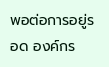พอต่อการอยู่รอด องค์กร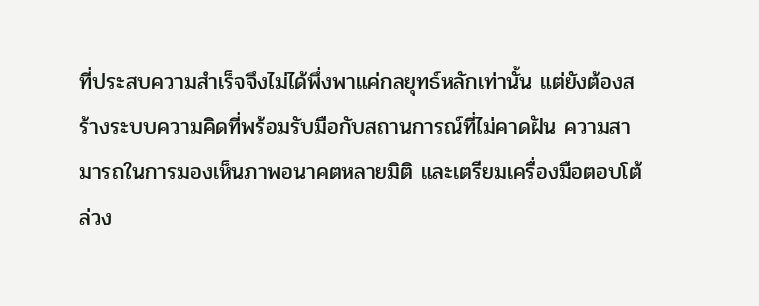ที่ประสบความสำเร็จจึงไม่ได้พึ่งพาแค่กลยุทธ์หลักเท่านั้น แต่ยังต้องสร้างระบบความคิดที่พร้อมรับมือกับสถานการณ์ที่ไม่คาดฝัน ความสามารถในการมองเห็นภาพอนาคตหลายมิติ และเตรียมเครื่องมือตอบโต้ล่วง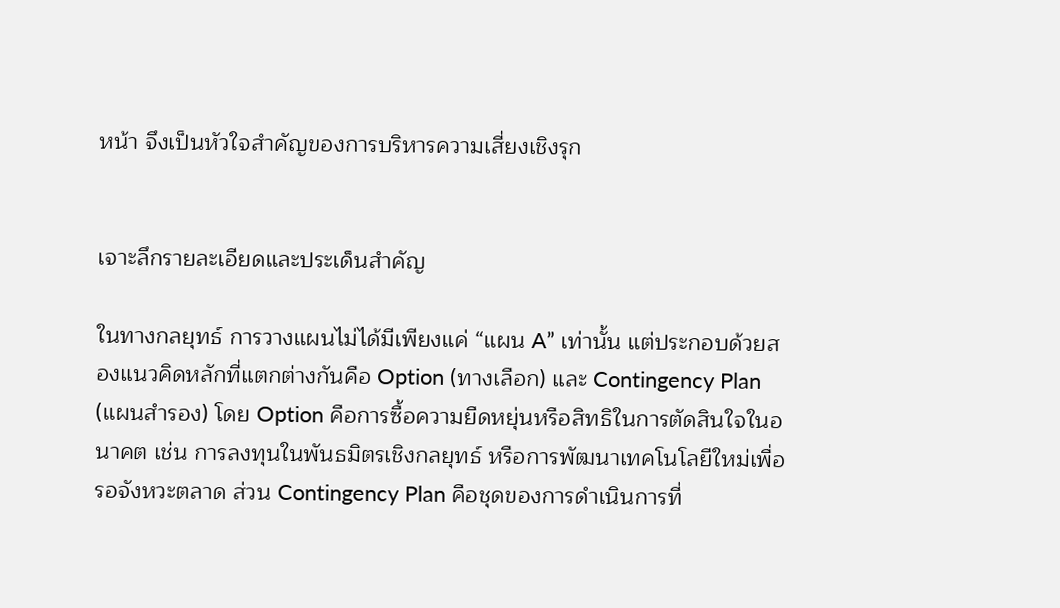หน้า จึงเป็นหัวใจสำคัญของการบริหารความเสี่ยงเชิงรุก


เจาะลึกรายละเอียดและประเด็นสำคัญ

ในทางกลยุทธ์ การวางแผนไม่ได้มีเพียงแค่ “แผน A” เท่านั้น แต่ประกอบด้วยสองแนวคิดหลักที่แตกต่างกันคือ Option (ทางเลือก) และ Contingency Plan (แผนสำรอง) โดย Option คือการซื้อความยืดหยุ่นหรือสิทธิในการตัดสินใจในอนาคต เช่น การลงทุนในพันธมิตรเชิงกลยุทธ์ หรือการพัฒนาเทคโนโลยีใหม่เพื่อรอจังหวะตลาด ส่วน Contingency Plan คือชุดของการดำเนินการที่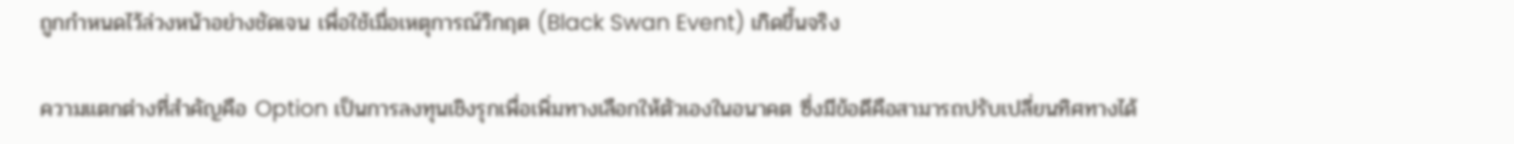ถูกกำหนดไว้ล่วงหน้าอย่างชัดเจน เพื่อใช้เมื่อเหตุการณ์วิกฤต (Black Swan Event) เกิดขึ้นจริง

ความแตกต่างที่สำคัญคือ Option เป็นการลงทุนเชิงรุกเพื่อเพิ่มทางเลือกให้ตัวเองในอนาคต ซึ่งมีข้อดีคือสามารถปรับเปลี่ยนทิศทางได้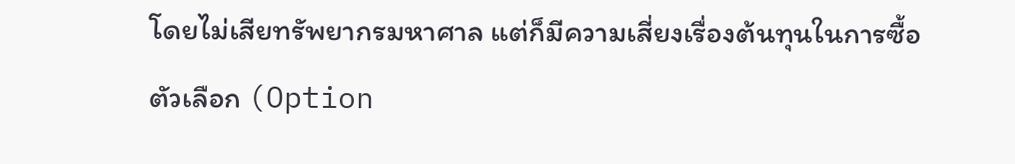โดยไม่เสียทรัพยากรมหาศาล แต่ก็มีความเสี่ยงเรื่องต้นทุนในการซื้อตัวเลือก (Option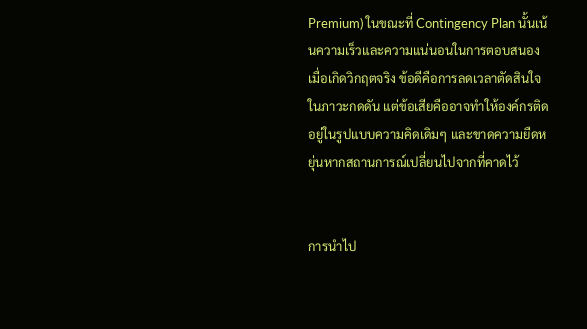Premium) ในขณะที่ Contingency Plan นั้นเน้นความเร็วและความแน่นอนในการตอบสนองเมื่อเกิดวิกฤตจริง ข้อดีคือการลดเวลาตัดสินใจในภาวะกดดัน แต่ข้อเสียคืออาจทำให้องค์กรติดอยู่ในรูปแบบความคิดเดิมๆ และขาดความยืดหยุ่นหากสถานการณ์เปลี่ยนไปจากที่คาดไว้


การนำไป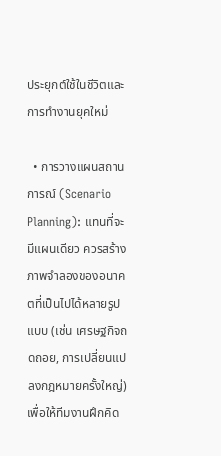ประยุกต์ใช้ในชีวิตและการทำงานยุคใหม่

  • การวางแผนสถานการณ์ (Scenario Planning): แทนที่จะมีแผนเดียว ควรสร้างภาพจำลองของอนาคตที่เป็นไปได้หลายรูปแบบ (เช่น เศรษฐกิจถดถอย, การเปลี่ยนแปลงกฎหมายครั้งใหญ่) เพื่อให้ทีมงานฝึกคิด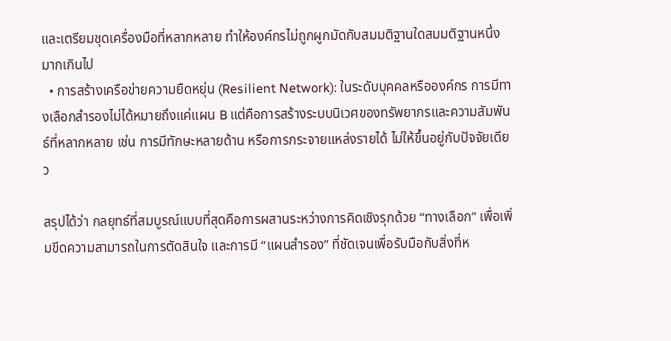และเตรียมชุดเครื่องมือที่หลากหลาย ทำให้องค์กรไม่ถูกผูกมัดกับสมมติฐานใดสมมติฐานหนึ่งมากเกินไป
  • การสร้างเครือข่ายความยืดหยุ่น (Resilient Network): ในระดับบุคคลหรือองค์กร การมีทางเลือกสำรองไม่ได้หมายถึงแค่แผน B แต่คือการสร้างระบบนิเวศของทรัพยากรและความสัมพันธ์ที่หลากหลาย เช่น การมีทักษะหลายด้าน หรือการกระจายแหล่งรายได้ ไม่ให้ขึ้นอยู่กับปัจจัยเดียว

สรุปได้ว่า กลยุทธ์ที่สมบูรณ์แบบที่สุดคือการผสานระหว่างการคิดเชิงรุกด้วย “ทางเลือก” เพื่อเพิ่มขีดความสามารถในการตัดสินใจ และการมี “แผนสำรอง” ที่ชัดเจนเพื่อรับมือกับสิ่งที่ห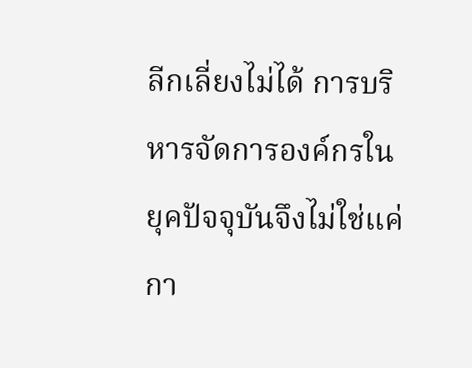ลีกเลี่ยงไม่ได้ การบริหารจัดการองค์กรในยุคปัจจุบันจึงไม่ใช่แค่กา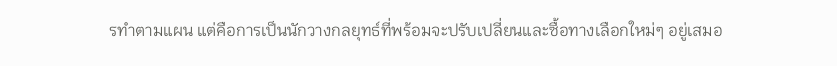รทำตามแผน แต่คือการเป็นนักวางกลยุทธ์ที่พร้อมจะปรับเปลี่ยนและซื้อทางเลือกใหม่ๆ อยู่เสมอ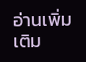อ่านเพิ่มเติม